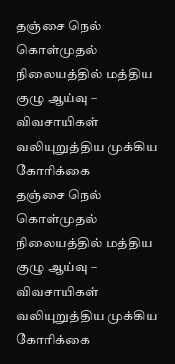தஞ்சை நெல் கொள்முதல் நிலையத்தில் மத்திய குழு ஆய்வு – விவசாயிகள் வலியுறுத்திய முக்கிய கோரிக்கை
தஞ்சை நெல் கொள்முதல் நிலையத்தில் மத்திய குழு ஆய்வு – விவசாயிகள் வலியுறுத்திய முக்கிய கோரிக்கை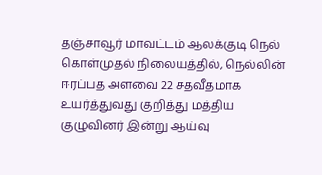தஞ்சாவூர் மாவட்டம் ஆலக்குடி நெல் கொள்முதல் நிலையத்தில், நெல்லின் ஈரப்பத அளவை 22 சதவீதமாக உயர்த்துவது குறித்து மத்திய குழுவினர் இன்று ஆய்வு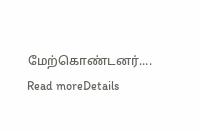மேற்கொண்டனர்....
Read moreDetails